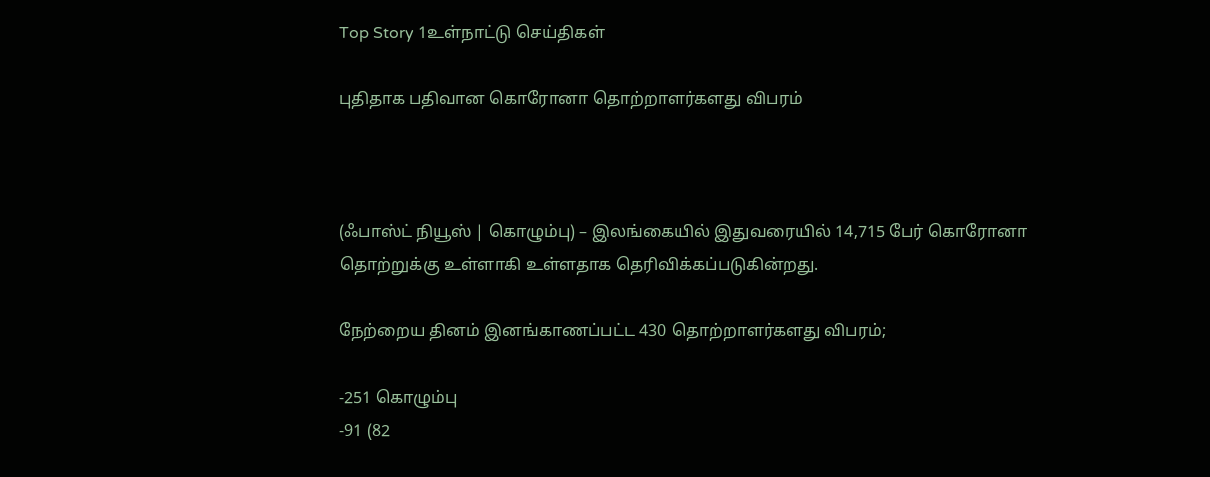Top Story 1உள்நாட்டு செய்திகள்

புதிதாக பதிவான கொரோனா தொற்றாளர்களது விபரம்



(ஃபாஸ்ட் நியூஸ் | கொழும்பு) – இலங்கையில் இதுவரையில் 14,715 பேர் கொரோனா தொற்றுக்கு உள்ளாகி உள்ளதாக தெரிவிக்கப்படுகின்றது.

நேற்றைய தினம் இனங்காணப்பட்ட 430 தொற்றாளர்களது விபரம்;

-251 கொழும்பு
-91 (82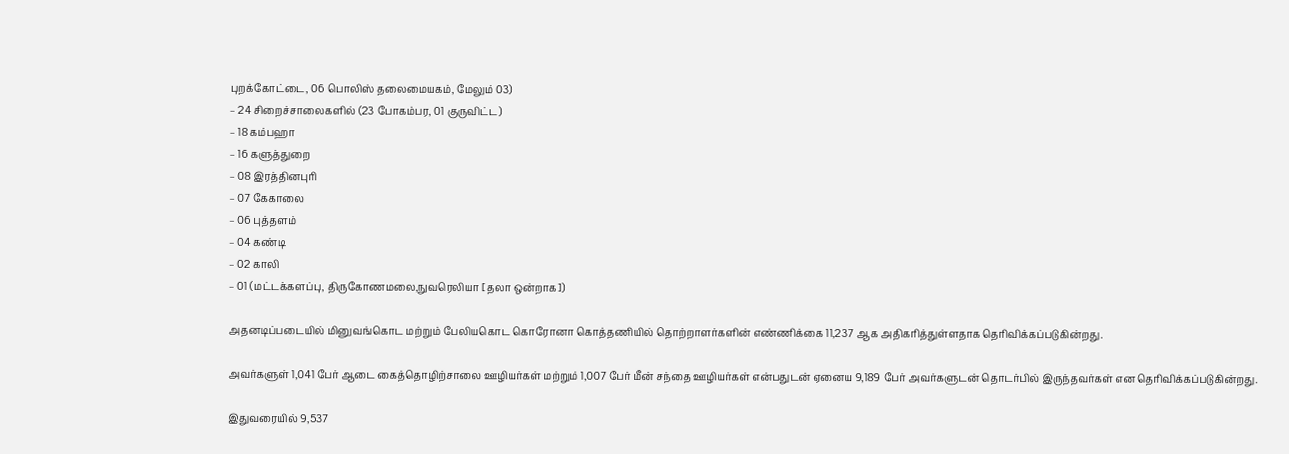புறக்கோட்டை, 06 பொலிஸ் தலைமையகம், மேலும் 03)
– 24 சிறைச்சாலைகளில் (23 போகம்பர, 01 குருவிட்ட)
– 18 கம்பஹா
– 16 களுத்துறை
– 08 இரத்தினபுரி
– 07 கேகாலை
– 06 புத்தளம்
– 04 கண்டி
– 02 காலி
– 01 (மட்டக்களப்பு, திருகோணமலை,நுவரெலியா [தலா ஒன்றாக])

அதனடிப்படையில் மினுவங்கொட மற்றும் பேலியகொட கொரோனா கொத்தணியில் தொற்றாளர்களின் எண்ணிக்கை 11,237 ஆக அதிகரித்துள்ளதாக தெரிவிக்கப்படுகின்றது.

அவர்களுள் 1,041 பேர் ஆடை கைத்தொழிற்சாலை ஊழியர்கள் மற்றும் 1,007 பேர் மீன் சந்தை ஊழியர்கள் என்பதுடன் ஏனைய 9,189 பேர் அவர்களுடன் தொடர்பில் இருந்தவர்கள் என தெரிவிக்கப்படுகின்றது.

இதுவரையில் 9,537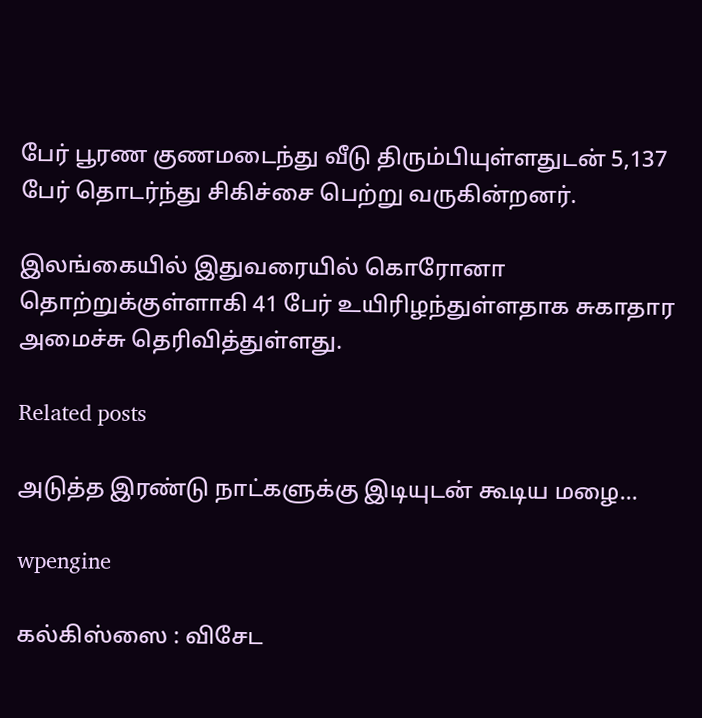பேர் பூரண குணமடைந்து வீடு திரும்பியுள்ளதுடன் 5,137 பேர் தொடர்ந்து சிகிச்சை பெற்று வருகின்றனர்.

இலங்கையில் இதுவரையில் கொரோனா தொற்றுக்குள்ளாகி 41 பேர் உயிரிழந்துள்ளதாக சுகாதார அமைச்சு தெரிவித்துள்ளது.

Related posts

அடுத்த இரண்டு நாட்களுக்கு இடியுடன் கூடிய மழை…

wpengine

கல்கிஸ்ஸை : விசேட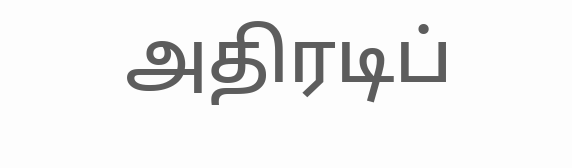அதிரடிப்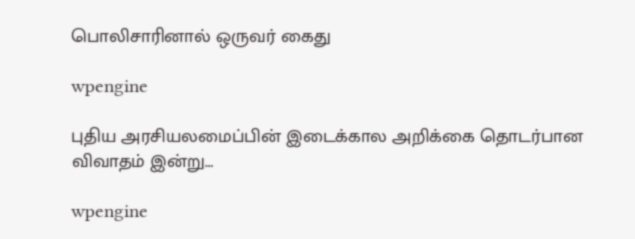பொலிசாரினால் ஒருவர் கைது

wpengine

புதிய அரசியலமைப்பின் இடைக்கால அறிக்கை தொடர்பான விவாதம் இன்று…

wpengine